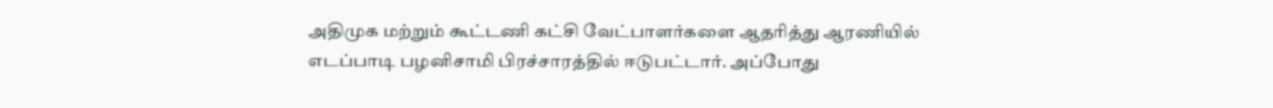அதிமுக மற்றும் கூட்டணி கட்சி வேட்பாளர்களை ஆதரித்து ஆரணியில் எடப்பாடி பழனிசாமி பிரச்சாரத்தில் ஈடுபட்டார். அப்போது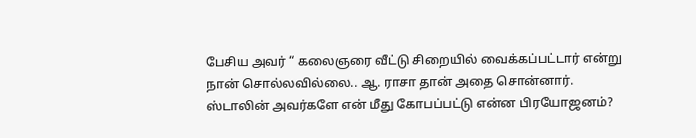பேசிய அவர் “ கலைஞரை வீட்டு சிறையில் வைக்கப்பட்டார் என்று நான் சொல்லவில்லை.. ஆ. ராசா தான் அதை சொன்னார். ஸ்டாலின் அவர்களே என் மீது கோபப்பட்டு என்ன பிரயோஜனம்?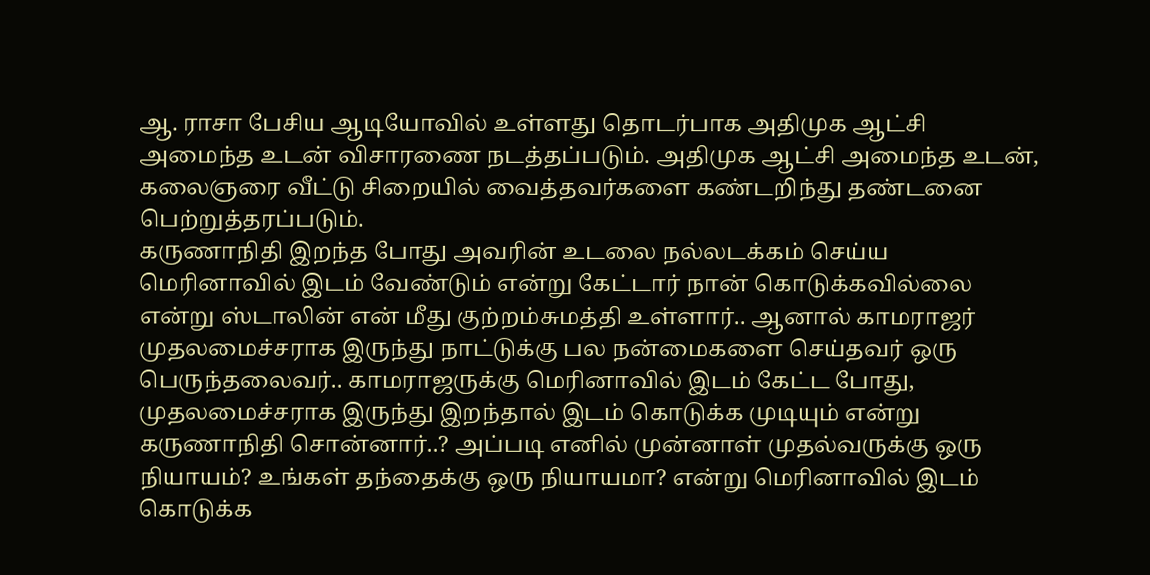ஆ. ராசா பேசிய ஆடியோவில் உள்ளது தொடர்பாக அதிமுக ஆட்சி அமைந்த உடன் விசாரணை நடத்தப்படும். அதிமுக ஆட்சி அமைந்த உடன், கலைஞரை வீட்டு சிறையில் வைத்தவர்களை கண்டறிந்து தண்டனை பெற்றுத்தரப்படும்.
கருணாநிதி இறந்த போது அவரின் உடலை நல்லடக்கம் செய்ய மெரினாவில் இடம் வேண்டும் என்று கேட்டார் நான் கொடுக்கவில்லை என்று ஸ்டாலின் என் மீது குற்றம்சுமத்தி உள்ளார்.. ஆனால் காமராஜர் முதலமைச்சராக இருந்து நாட்டுக்கு பல நன்மைகளை செய்தவர் ஒரு பெருந்தலைவர்.. காமராஜருக்கு மெரினாவில் இடம் கேட்ட போது, முதலமைச்சராக இருந்து இறந்தால் இடம் கொடுக்க முடியும் என்று கருணாநிதி சொன்னார்..? அப்படி எனில் முன்னாள் முதல்வருக்கு ஒரு நியாயம்? உங்கள் தந்தைக்கு ஒரு நியாயமா? என்று மெரினாவில் இடம் கொடுக்க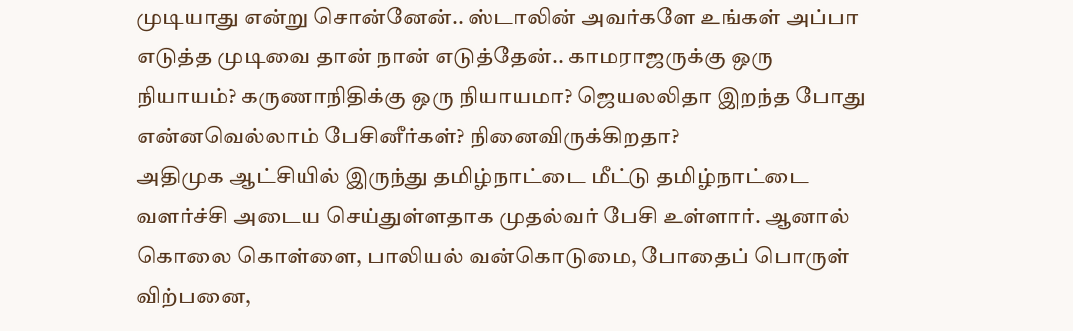முடியாது என்று சொன்னேன்.. ஸ்டாலின் அவர்களே உங்கள் அப்பா எடுத்த முடிவை தான் நான் எடுத்தேன்.. காமராஜருக்கு ஒரு நியாயம்? கருணாநிதிக்கு ஒரு நியாயமா? ஜெயலலிதா இறந்த போது என்னவெல்லாம் பேசினீர்கள்? நினைவிருக்கிறதா?
அதிமுக ஆட்சியில் இருந்து தமிழ்நாட்டை மீட்டு தமிழ்நாட்டை வளர்ச்சி அடைய செய்துள்ளதாக முதல்வர் பேசி உள்ளார். ஆனால் கொலை கொள்ளை, பாலியல் வன்கொடுமை, போதைப் பொருள் விற்பனை,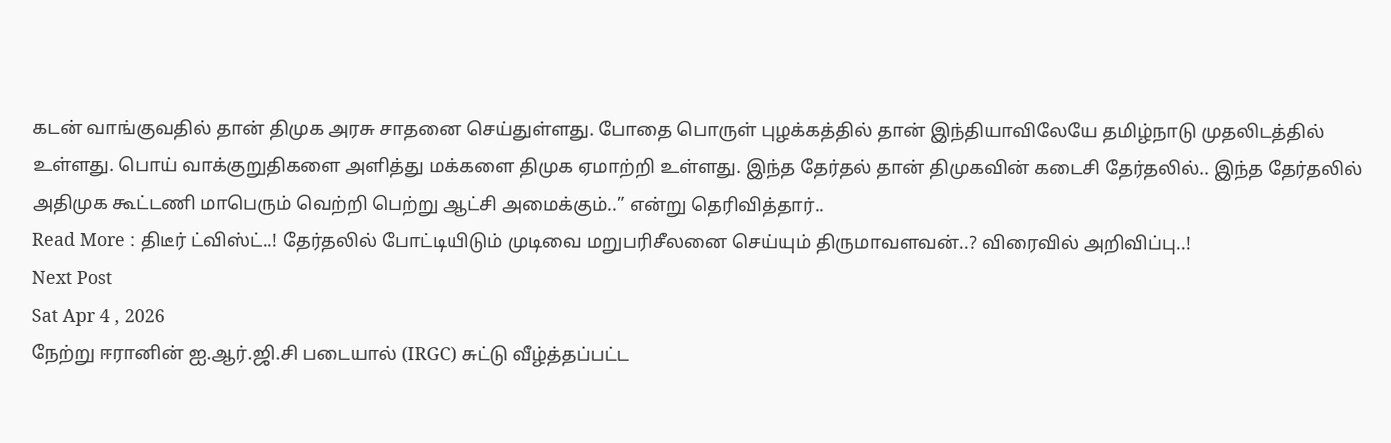கடன் வாங்குவதில் தான் திமுக அரசு சாதனை செய்துள்ளது. போதை பொருள் புழக்கத்தில் தான் இந்தியாவிலேயே தமிழ்நாடு முதலிடத்தில் உள்ளது. பொய் வாக்குறுதிகளை அளித்து மக்களை திமுக ஏமாற்றி உள்ளது. இந்த தேர்தல் தான் திமுகவின் கடைசி தேர்தலில்.. இந்த தேர்தலில் அதிமுக கூட்டணி மாபெரும் வெற்றி பெற்று ஆட்சி அமைக்கும்..” என்று தெரிவித்தார்..
Read More : திடீர் ட்விஸ்ட்..! தேர்தலில் போட்டியிடும் முடிவை மறுபரிசீலனை செய்யும் திருமாவளவன்..? விரைவில் அறிவிப்பு..!
Next Post
Sat Apr 4 , 2026
நேற்று ஈரானின் ஐ.ஆர்.ஜி.சி படையால் (IRGC) சுட்டு வீழ்த்தப்பட்ட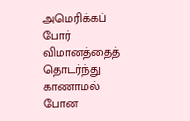அமெரிக்கப் போர் விமானத்தைத் தொடர்ந்து காணாமல் போன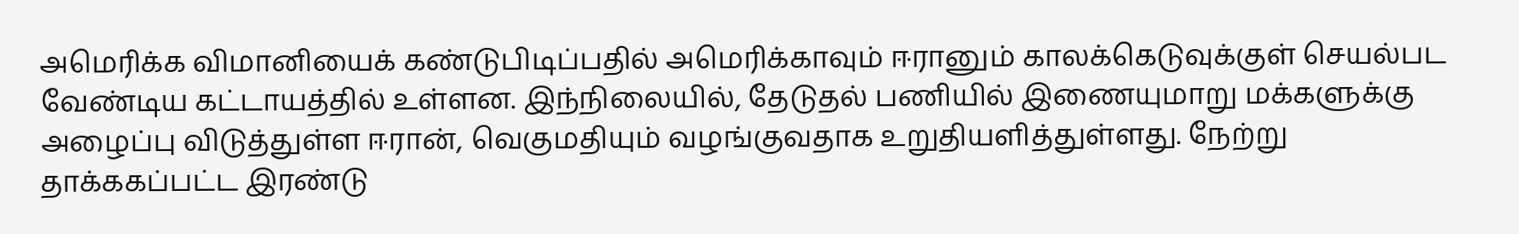அமெரிக்க விமானியைக் கண்டுபிடிப்பதில் அமெரிக்காவும் ஈரானும் காலக்கெடுவுக்குள் செயல்பட வேண்டிய கட்டாயத்தில் உள்ளன. இந்நிலையில், தேடுதல் பணியில் இணையுமாறு மக்களுக்கு அழைப்பு விடுத்துள்ள ஈரான், வெகுமதியும் வழங்குவதாக உறுதியளித்துள்ளது. நேற்று தாக்ககப்பட்ட இரண்டு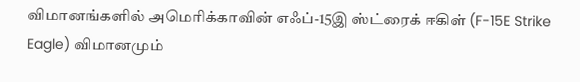விமானங்களில் அமெரிக்காவின் எஃப்-15இ ஸ்ட்ரைக் ஈகிள் (F-15E Strike Eagle) விமானமும்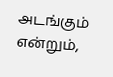அடங்கும் என்றும்,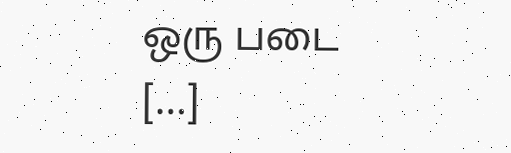ஒரு படை […]